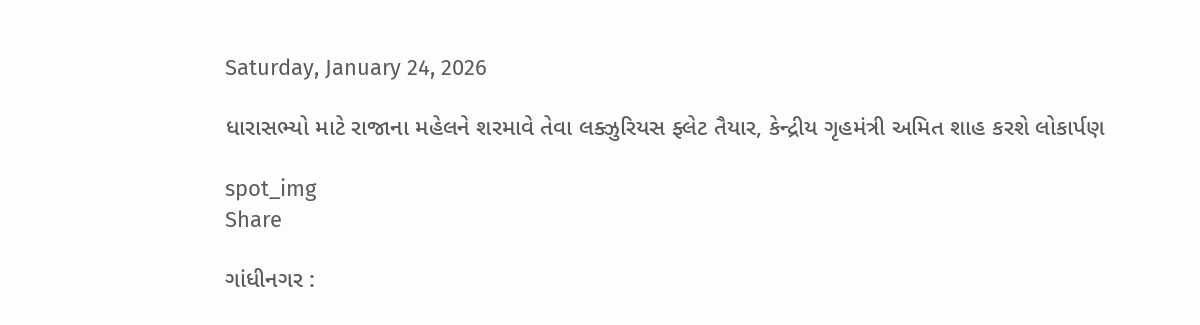Saturday, January 24, 2026

ધારાસભ્યો માટે રાજાના મહેલને શરમાવે તેવા લક્ઝુરિયસ ફ્લેટ તૈયાર, કેન્દ્રીય ગૃહમંત્રી અમિત શાહ કરશે લોકાર્પણ

spot_img
Share

ગાંધીનગર :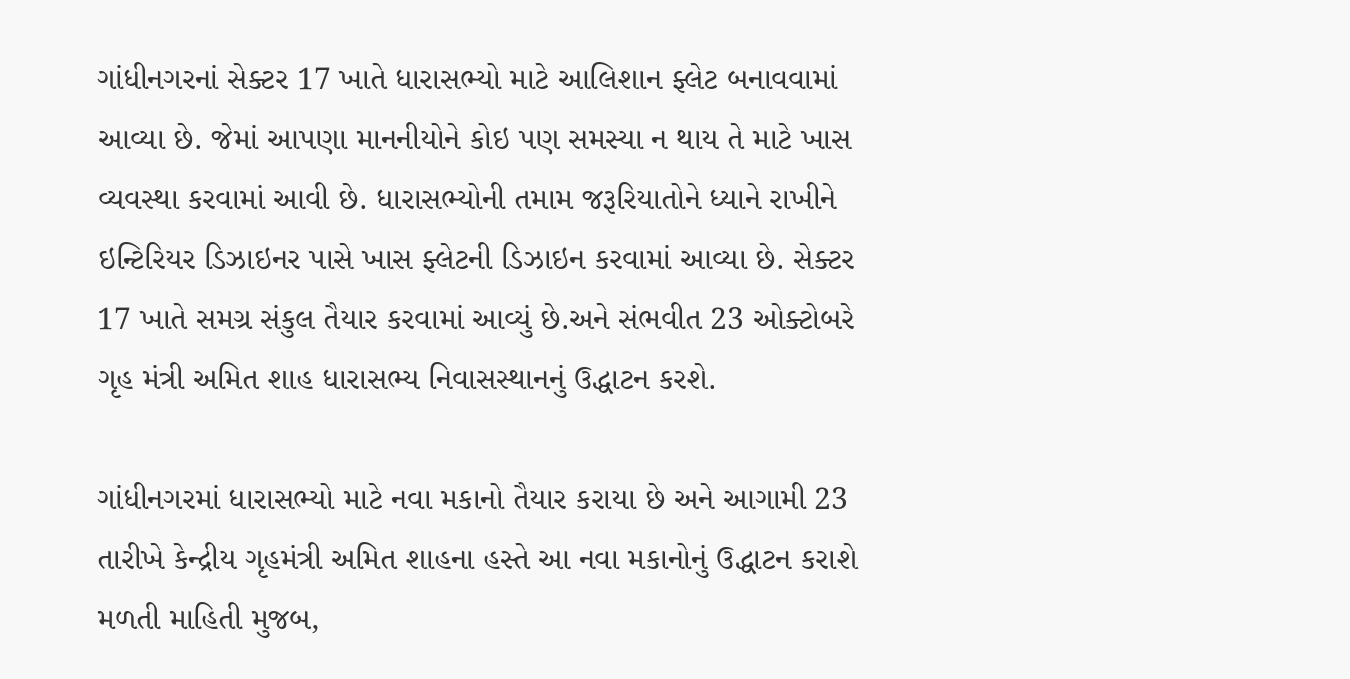ગાંધીનગરનાં સેક્ટર 17 ખાતે ધારાસભ્યો માટે આલિશાન ફ્લેટ બનાવવામાં આવ્યા છે. જેમાં આપણા માનનીયોને કોઇ પણ સમસ્યા ન થાય તે માટે ખાસ વ્યવસ્થા કરવામાં આવી છે. ધારાસભ્યોની તમામ જરૂરિયાતોને ધ્યાને રાખીને ઇન્ટિરિયર ડિઝાઇનર પાસે ખાસ ફ્લેટની ડિઝાઇન કરવામાં આવ્યા છે. સેક્ટર 17 ખાતે સમગ્ર સંકુલ તૈયાર કરવામાં આવ્યું છે.અને સંભવીત 23 ઓક્ટોબરે ગૃહ મંત્રી અમિત શાહ ધારાસભ્ય નિવાસસ્થાનનું ઉદ્ધાટન કરશે.

ગાંધીનગરમાં ધારાસભ્યો માટે નવા મકાનો તૈયાર કરાયા છે અને આગામી 23 તારીખે કેન્દ્રીય ગૃહમંત્રી અમિત શાહના હસ્તે આ નવા મકાનોનું ઉદ્ધાટન કરાશે મળતી માહિતી મુજબ,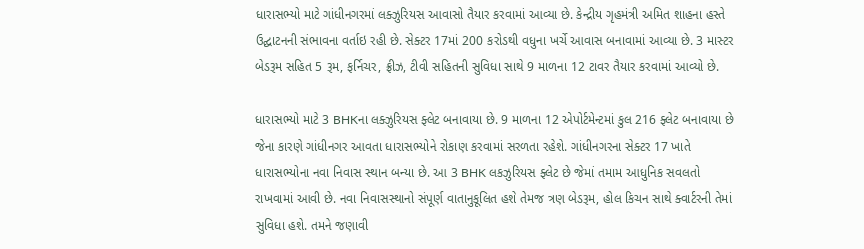ધારાસભ્યો માટે ગાંધીનગરમાં લક્ઝુરિયસ આવાસો તૈયાર કરવામાં આવ્યા છે. કેન્દ્રીય ગૃહમંત્રી અમિત શાહના હસ્તે ઉદ્ઘાટનની સંભાવના વર્તાઇ રહી છે. સેક્ટર 17માં 200 કરોડથી વધુના ખર્ચે આવાસ બનાવામાં આવ્યા છે. 3 માસ્ટર બેડરૂમ સહિત 5 રૂમ, ફર્નિચર, ફ્રીઝ, ટીવી સહિતની સુવિધા સાથે 9 માળના 12 ટાવર તૈયાર કરવામાં આવ્યો છે.

ધારાસભ્યો માટે 3 BHKના લક્ઝુરિયસ ફ્લેટ બનાવાયા છે. 9 માળના 12 એપોર્ટમેન્ટમાં કુલ 216 ફ્લેટ બનાવાયા છે જેના કારણે ગાંધીનગર આવતા ધારાસભ્યોને રોકાણ કરવામાં સરળતા રહેશે. ગાંધીનગરના સેક્ટર 17 ખાતે ધારાસભ્યોના નવા નિવાસ સ્થાન બન્યા છે. આ 3 BHK લકઝુરિયસ ફ્લેટ છે જેમાં તમામ આધુનિક સવલતો રાખવામાં આવી છે. નવા નિવાસસ્થાનો સંપૂર્ણ વાતાનુકૂલિત હશે તેમજ ત્રણ બેડરૂમ, હોલ કિચન સાથે ક્વાર્ટરની તેમાં સુવિધા હશે. તમને જણાવી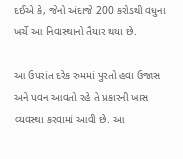દઈએ કે, જેનો અંદાજે 200 કરોડથી વધુના ખર્ચે આ નિવાસ્થાનો તૈયાર થયા છે.

આ ઉપરાંત દરેક રુમમાં પુરતો હવા ઉજાસ અને પવન આવતો રહે તે પ્રકારની ખાસ વ્યવસ્થા કરવામાં આવી છે. આ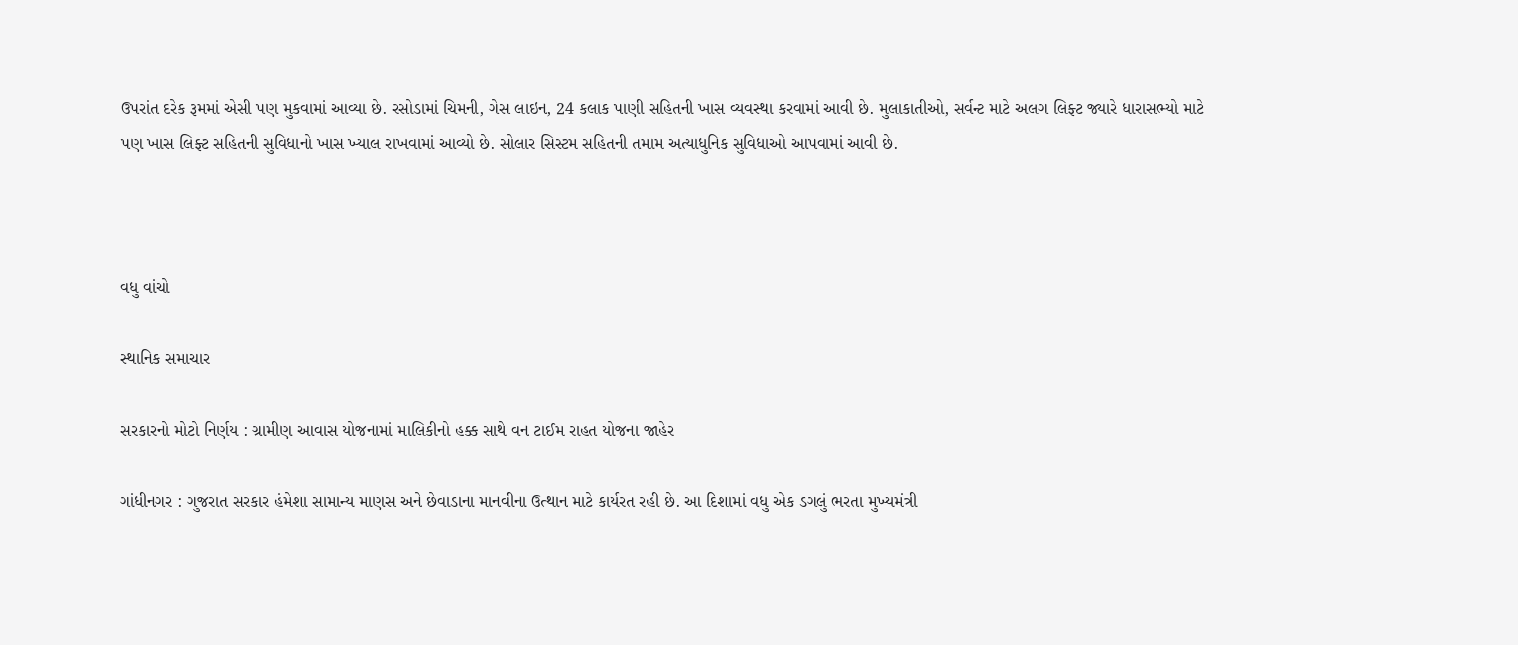ઉપરાંત દરેક રૂમમાં એસી પણ મુકવામાં આવ્યા છે. રસોડામાં ચિમની, ગેસ લાઇન, 24 કલાક પાણી સહિતની ખાસ વ્યવસ્થા કરવામાં આવી છે. મુલાકાતીઓ, સર્વન્ટ માટે અલગ લિફ્ટ જ્યારે ધારાસભ્યો માટે પણ ખાસ લિફ્ટ સહિતની સુવિધાનો ખાસ ખ્યાલ રાખવામાં આવ્યો છે. સોલાર સિસ્ટમ સહિતની તમામ અત્યાધુનિક સુવિધાઓ આપવામાં આવી છે.



વધુ વાંચો

સ્થાનિક સમાચાર

સરકારનો મોટો નિર્ણય : ગ્રામીણ આવાસ યોજનામાં માલિકીનો હક્ક સાથે વન ટાઈમ રાહત યોજના જાહેર

ગાંધીનગર : ગુજરાત સરકાર હંમેશા સામાન્ય માણસ અને છેવાડાના માનવીના ઉત્થાન માટે કાર્યરત રહી છે. આ દિશામાં વધુ એક ડગલું ભરતા મુખ્યમંત્રી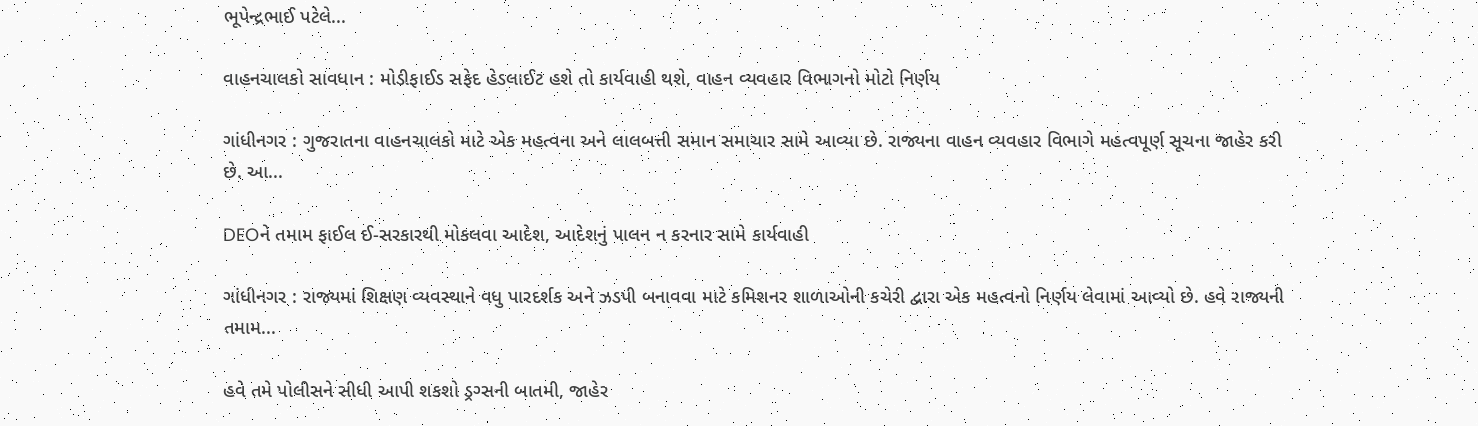ભૂપેન્દ્રભાઈ પટેલે...

વાહનચાલકો સાવધાન : મોડીફાઈડ સફેદ હેડલાઈટ હશે તો કાર્યવાહી થશે, વાહન વ્યવહાર વિભાગનો મોટો નિર્ણય

ગાંધીનગર : ગુજરાતના વાહનચાલકો માટે એક મહત્વના અને લાલબત્તી સમાન સમાચાર સામે આવ્યા છે. રાજ્યના વાહન વ્યવહાર વિભાગે મહત્વપૂર્ણ સૂચના જાહેર કરી છે. આ...

DEOને તમામ ફાઈલ ઈ-સરકારથી મોકલવા આદેશ, આદેશનું પાલન ન કરનાર સામે કાર્યવાહી

ગાંધીનગર : રાજ્યમાં શિક્ષણ વ્યવસ્થાને વધુ પારદર્શક અને ઝડપી બનાવવા માટે કમિશનર શાળાઓની કચેરી દ્વારા એક મહત્વનો નિર્ણય લેવામાં આવ્યો છે. હવે રાજ્યની તમામ...

હવે તમે પોલીસને સીધી આપી શકશો ડ્રગ્સની બાતમી, જાહેર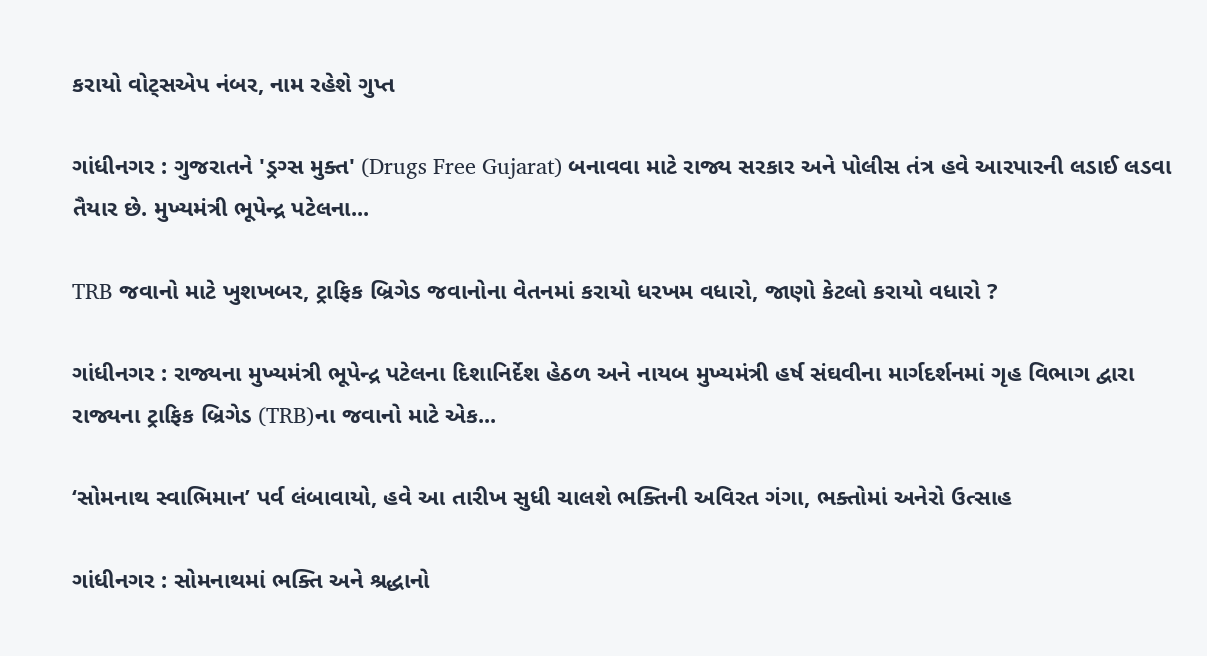કરાયો વોટ્સએપ નંબર, નામ રહેશે ગુપ્ત

ગાંધીનગર : ગુજરાતને 'ડ્રગ્સ મુક્ત' (Drugs Free Gujarat) બનાવવા માટે રાજ્ય સરકાર અને પોલીસ તંત્ર હવે આરપારની લડાઈ લડવા તૈયાર છે. મુખ્યમંત્રી ભૂપેન્દ્ર પટેલના...

TRB જવાનો માટે ખુશખબર, ટ્રાફિક બ્રિગેડ જવાનોના વેતનમાં કરાયો ધરખમ વધારો, જાણો કેટલો કરાયો વધારો ?

ગાંધીનગર : રાજ્યના મુખ્યમંત્રી ભૂપેન્દ્ર પટેલના દિશાનિર્દેશ હેઠળ અને નાયબ મુખ્યમંત્રી હર્ષ સંઘવીના માર્ગદર્શનમાં ગૃહ વિભાગ દ્વારા રાજ્યના ટ્રાફિક બ્રિગેડ (TRB)ના જવાનો માટે એક...

‘સોમનાથ સ્વાભિમાન’ પર્વ લંબાવાયો, હવે આ તારીખ સુધી ચાલશે ભક્તિની અવિરત ગંગા, ભક્તોમાં અનેરો ઉત્સાહ

ગાંધીનગર : સોમનાથમાં ભક્તિ અને શ્રદ્ધાનો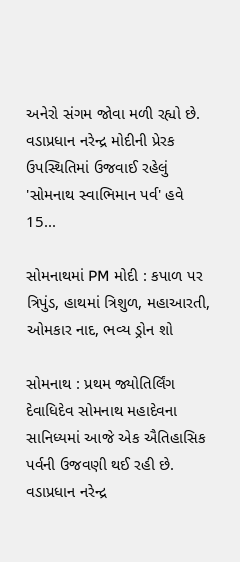અનેરો સંગમ જોવા મળી રહ્યો છે. વડાપ્રધાન નરેન્દ્ર મોદીની પ્રેરક ઉપસ્થિતિમાં ઉજવાઈ રહેલું 'સોમનાથ સ્વાભિમાન પર્વ' હવે 15...

સોમનાથમાં PM મોદી : કપાળ પર ત્રિપુંડ, હાથમાં ત્રિશુળ, મહાઆરતી, ઓમકાર નાદ, ભવ્ય ડ્રોન શો

સોમનાથ : પ્રથમ જ્યોતિર્લિંગ દેવાધિદેવ સોમનાથ મહાદેવના સાનિધ્યમાં આજે એક ઐતિહાસિક પર્વની ઉજવણી થઈ રહી છે. વડાપ્રધાન નરેન્દ્ર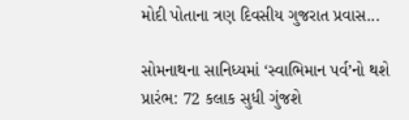મોદી પોતાના ત્રણ દિવસીય ગુજરાત પ્રવાસ...

સોમનાથના સાનિધ્યમાં ‘સ્વાભિમાન પર્વ’નો થશે પ્રારંભ: 72 કલાક સુધી ગુંજશે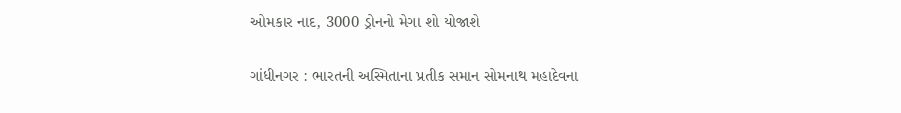ઓમકાર નાદ, 3000 ડ્રોનનો મેગા શો યોજાશે

ગાંધીનગર : ભારતની અસ્મિતાના પ્રતીક સમાન સોમનાથ મહાદેવના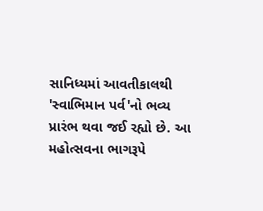સાનિધ્યમાં આવતીકાલથી 'સ્વાભિમાન પર્વ'નો ભવ્ય પ્રારંભ થવા જઈ રહ્યો છે. આ મહોત્સવના ભાગરૂપે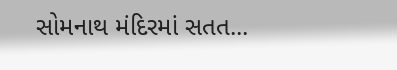સોમનાથ મંદિરમાં સતત...